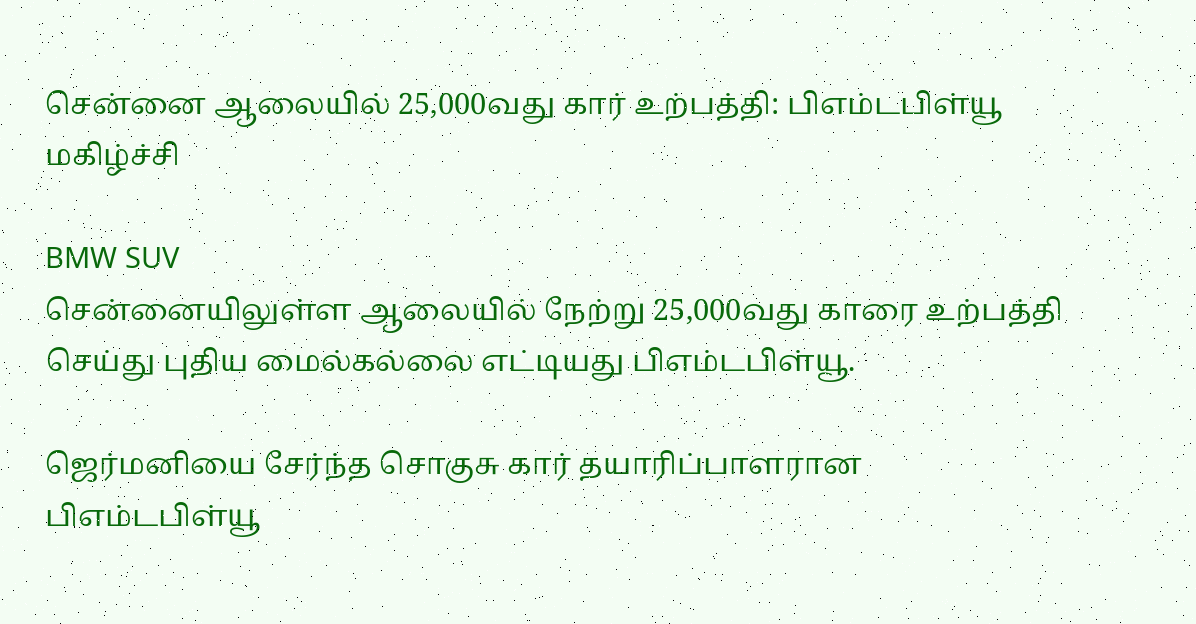சென்னை ஆலையில் 25,000வது கார் உற்பத்தி: பிஎம்டபிள்யூ மகிழ்ச்சி

BMW SUV
சென்னையிலுள்ள ஆலையில் நேற்று 25,000வது காரை உற்பத்தி செய்து புதிய மைல்கல்லை எட்டியது பிஎம்டபிள்யூ.

ஜெர்மனியை சேர்ந்த சொகுசு கார் தயாரிப்பாளரான பிஎம்டபிள்யூ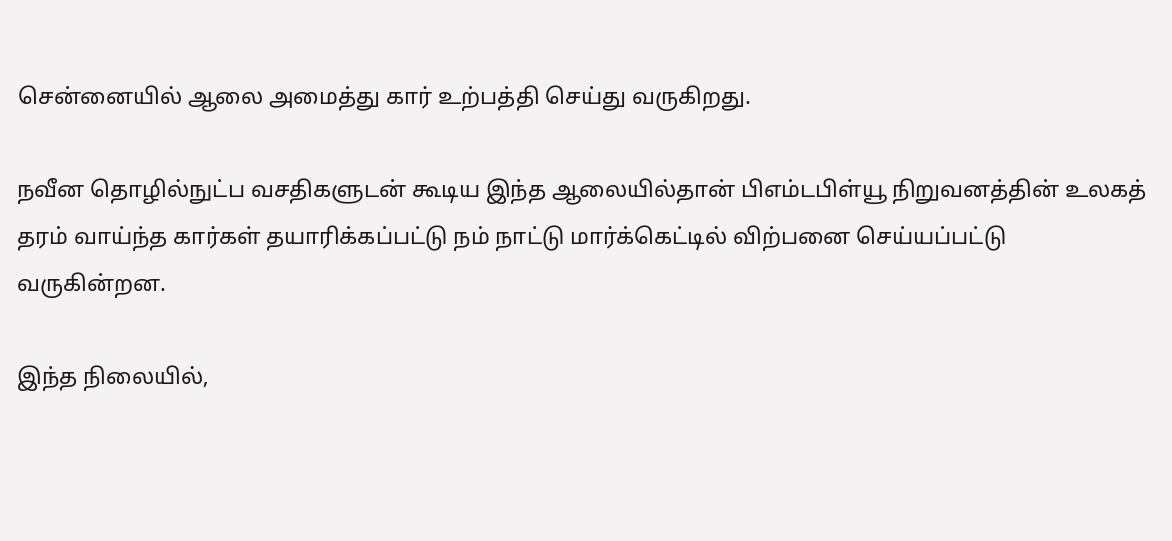சென்னையில் ஆலை அமைத்து கார் உற்பத்தி செய்து வருகிறது.

நவீன தொழில்நுட்ப வசதிகளுடன் கூடிய இந்த ஆலையில்தான் பிஎம்டபிள்யூ நிறுவனத்தின் உலகத் தரம் வாய்ந்த கார்கள் தயாரிக்கப்பட்டு நம் நாட்டு மார்க்கெட்டில் விற்பனை செய்யப்பட்டு வருகின்றன.

இந்த நிலையில்,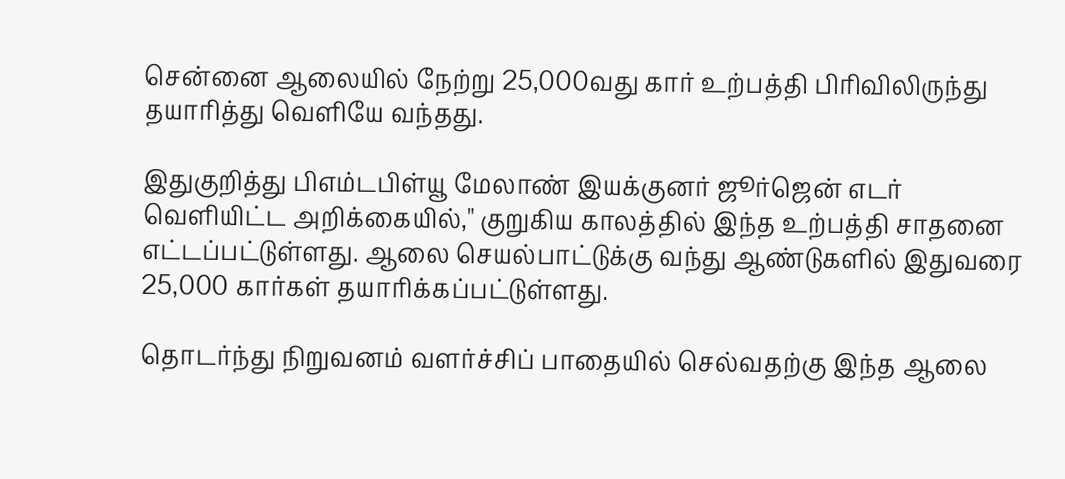சென்னை ஆலையில் நேற்று 25,000வது கார் உற்பத்தி பிரிவிலிருந்து தயாரித்து வெளியே வந்தது.

இதுகுறித்து பிஎம்டபிள்யூ மேலாண் இயக்குனர் ஜூர்ஜென் எடர் வெளியிட்ட அறிக்கையில்," குறுகிய காலத்தில் இந்த உற்பத்தி சாதனை எட்டப்பட்டுள்ளது. ஆலை செயல்பாட்டுக்கு வந்து ஆண்டுகளில் இதுவரை 25,000 கார்கள் தயாரிக்கப்பட்டுள்ளது.

தொடர்ந்து நிறுவனம் வளர்ச்சிப் பாதையில் செல்வதற்கு இந்த ஆலை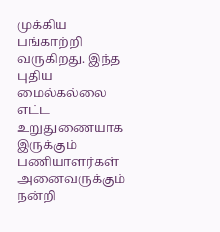முக்கிய பங்காற்றி வருகிறது. இந்த புதிய மைல்கல்லை எட்ட உறுதுணையாக இருக்கும் பணியாளர்கள் அனைவருக்கும் நன்றி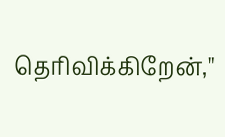தெரிவிக்கிறேன்,"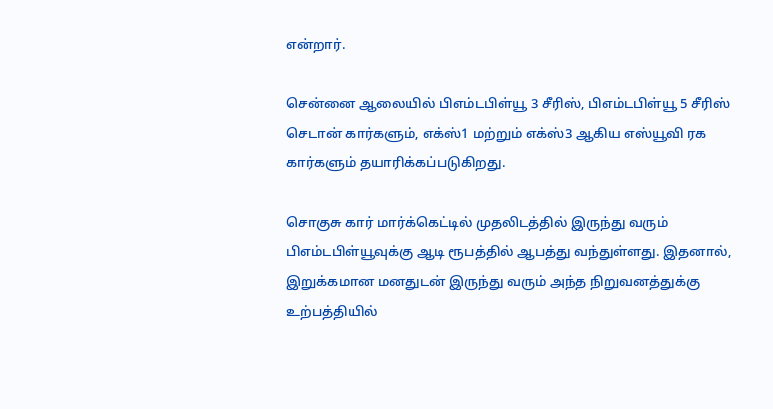என்றார்.

சென்னை ஆலையில் பிஎம்டபிள்யூ 3 சீரிஸ், பிஎம்டபிள்யூ 5 சீரிஸ் செடான் கார்களும், எக்ஸ்1 மற்றும் எக்ஸ்3 ஆகிய எஸ்யூவி ரக கார்களும் தயாரிக்கப்படுகிறது.

சொகுசு கார் மார்க்கெட்டில் முதலிடத்தில் இருந்து வரும் பிஎம்டபிள்யூவுக்கு ஆடி ரூபத்தில் ஆபத்து வந்துள்ளது. இதனால், இறுக்கமான மனதுடன் இருந்து வரும் அந்த நிறுவனத்துக்கு உற்பத்தியில்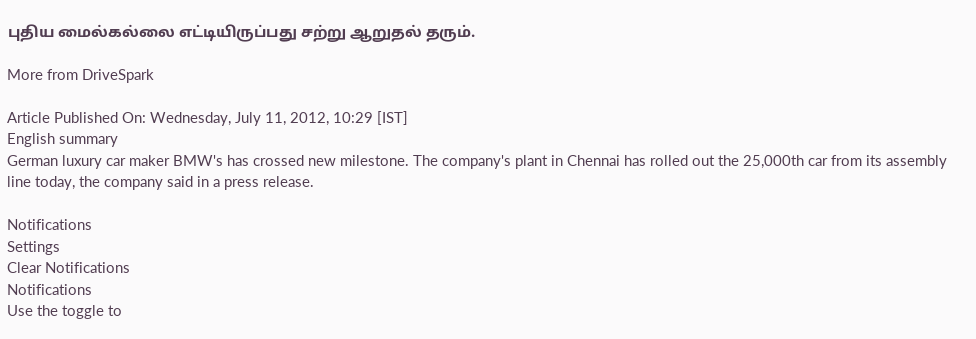புதிய மைல்கல்லை எட்டியிருப்பது சற்று ஆறுதல் தரும்.

More from DriveSpark

Article Published On: Wednesday, July 11, 2012, 10:29 [IST]
English summary
German luxury car maker BMW's has crossed new milestone. The company's plant in Chennai has rolled out the 25,000th car from its assembly line today, the company said in a press release.

Notifications
Settings
Clear Notifications
Notifications
Use the toggle to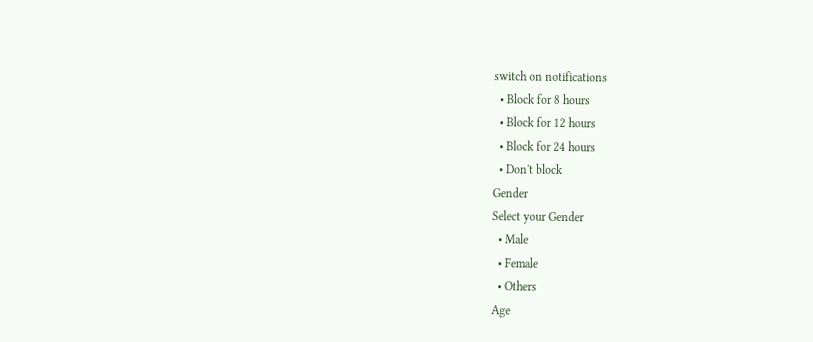switch on notifications
  • Block for 8 hours
  • Block for 12 hours
  • Block for 24 hours
  • Don't block
Gender
Select your Gender
  • Male
  • Female
  • Others
Age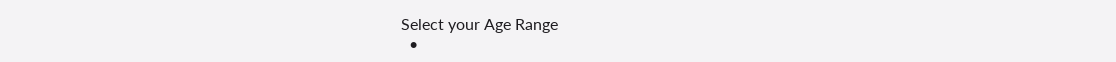Select your Age Range
  •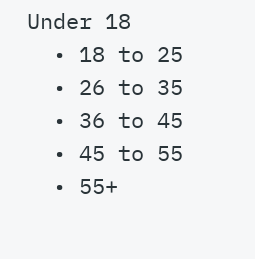Under 18
  • 18 to 25
  • 26 to 35
  • 36 to 45
  • 45 to 55
  • 55+